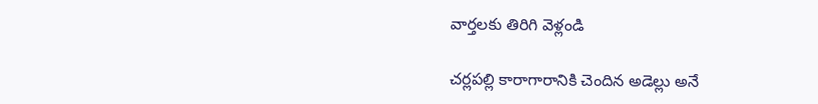వార్తలకు తిరిగి వెళ్లండి

చర్లపల్లి కారాగారానికి చెందిన అడెల్లు అనే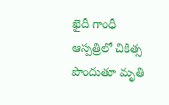ఖైదీ గాంధీ ఆస్పత్రిలో చికిత్స పొందుతూ మృతి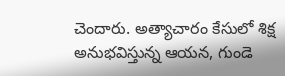చెందారు. అత్యాచారం కేసులో శిక్ష అనుభవిస్తున్న ఆయన, గుండె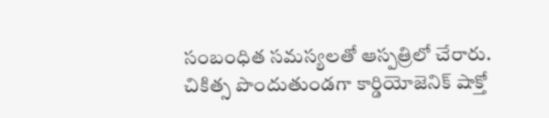సంబంధిత సమస్యలతో ఆస్పత్రిలో చేరారు.
చికిత్స పొందుతుండగా కార్డియోజెనిక్ షాక్తో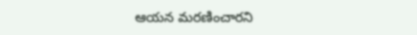ఆయన మరణించారని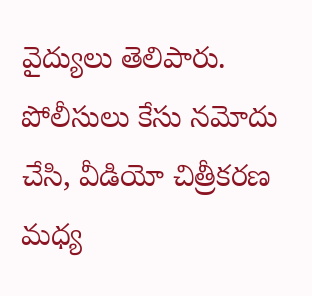వైద్యులు తెలిపారు. పోలీసులు కేసు నమోదు చేసి, వీడియో చిత్రీకరణ మధ్య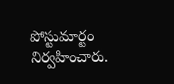పోస్టుమార్టం నిర్వహించారు.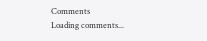Comments
Loading comments...